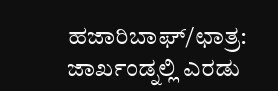ಹಜಾರಿಬಾಘ್/ಛಾತ್ರ: ಜಾರ್ಖಂಡ್ನಲ್ಲಿ ಎರಡು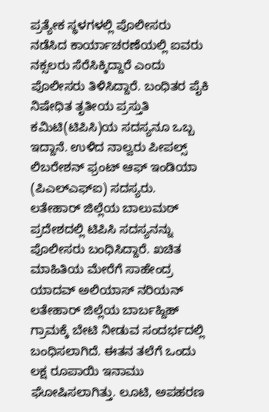ಪ್ರತ್ಯೇಕ ಸ್ಥಳಗಳಲ್ಲಿ ಪೊಲೀಸರು ನಡೆಸಿದ ಕಾರ್ಯಾಚರಣೆಯಲ್ಲಿ ಐವರು ನಕ್ಸಲರು ಸೆರೆಸಿಕ್ಕಿದ್ದಾರೆ ಎಂದು ಪೊಲೀಸರು ತಿಳಿಸಿದ್ದಾರೆ. ಬಂಧಿತರ ಪೈಕಿ ನಿಷೇಧಿತ ತೃತೀಯ ಪ್ರಸ್ತುತಿ ಕಮಿಟಿ(ಟಿಪಿಸಿ)ಯ ಸದಸ್ಯನೂ ಒಬ್ಬ ಇದ್ದಾನೆ. ಉಳಿದ ನಾಲ್ವರು ಪೀಪಲ್ಸ್ ಲಿಬರೇಶನ್ ಫ್ರಂಟ್ ಆಫ್ ಇಂಡಿಯಾ (ಪಿಎಲ್ಎಫ್ಐ) ಸದಸ್ಯರು.
ಲತೇಹಾರ್ ಜಿಲ್ಲೆಯ ಬಾಲುಮಠ್ ಪ್ರದೇಶದಲ್ಲಿ ಟಿಪಿಸಿ ಸದಸ್ಯನನ್ನು ಪೊಲೀಸರು ಬಂಧಿಸಿದ್ದಾರೆ. ಖಚಿತ ಮಾಹಿತಿಯ ಮೇರೆಗೆ ಸಾಹೇಂದ್ರ ಯಾದವ್ ಅಲಿಯಾಸ್ ನರಿಯನ್ ಲತೇಹಾರ್ ಜಿಲ್ಲೆಯ ಬಾರ್ಬಹ್ದಿಹ್ ಗ್ರಾಮಕ್ಕೆ ಬೇಟಿ ನೀಡುವ ಸಂದರ್ಭದಲ್ಲಿ ಬಂಧಿಸಲಾಗಿದೆ. ಈತನ ತಲೆಗೆ ಒಂದು ಲಕ್ಷ ರೂಪಾಯಿ ಇನಾಮು ಘೋಷಿಸಲಾಗಿತ್ತು. ಲೂಟಿ, ಅಪಹರಣ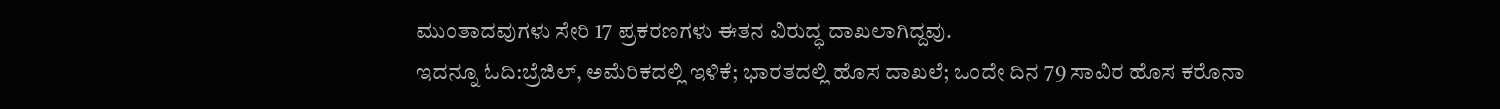ಮುಂತಾದವುಗಳು ಸೇರಿ 17 ಪ್ರಕರಣಗಳು ಈತನ ವಿರುದ್ಧ ದಾಖಲಾಗಿದ್ದವು.
ಇದನ್ನೂ ಓದಿ:ಬ್ರೆಜಿಲ್, ಅಮೆರಿಕದಲ್ಲಿ ಇಳಿಕೆ; ಭಾರತದಲ್ಲಿ ಹೊಸ ದಾಖಲೆ; ಒಂದೇ ದಿನ 79 ಸಾವಿರ ಹೊಸ ಕರೊನಾ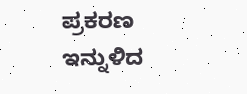ಪ್ರಕರಣ
ಇನ್ನುಳಿದ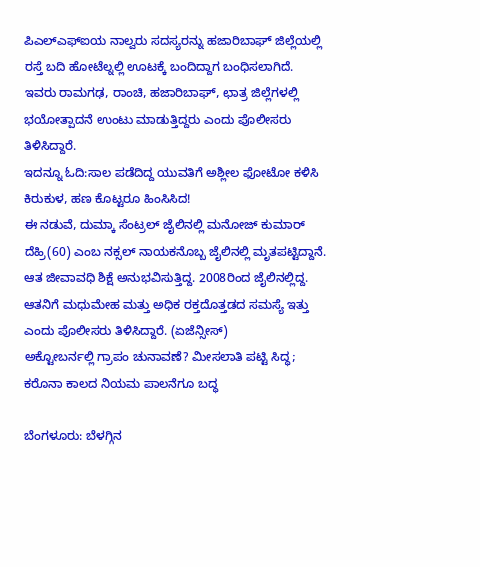ಪಿಎಲ್ಎಫ್ಐಯ ನಾಲ್ವರು ಸದಸ್ಯರನ್ನು ಹಜಾರಿಬಾಘ್ ಜಿಲ್ಲೆಯಲ್ಲಿ ರಸ್ತೆ ಬದಿ ಹೋಟೆಲ್ನಲ್ಲಿ ಊಟಕ್ಕೆ ಬಂದಿದ್ದಾಗ ಬಂಧಿಸಲಾಗಿದೆ. ಇವರು ರಾಮಗಢ, ರಾಂಚಿ, ಹಜಾರಿಬಾಘ್, ಛಾತ್ರ ಜಿಲ್ಲೆಗಳಲ್ಲಿ ಭಯೋತ್ಪಾದನೆ ಉಂಟು ಮಾಡುತ್ತಿದ್ದರು ಎಂದು ಪೊಲೀಸರು ತಿಳಿಸಿದ್ದಾರೆ.
ಇದನ್ನೂ ಓದಿ:ಸಾಲ ಪಡೆದಿದ್ದ ಯುವತಿಗೆ ಅಶ್ಲೀಲ ಫೋಟೋ ಕಳಿಸಿ ಕಿರುಕುಳ, ಹಣ ಕೊಟ್ಟರೂ ಹಿಂಸಿಸಿದ!
ಈ ನಡುವೆ, ದುಮ್ಕಾ ಸೆಂಟ್ರಲ್ ಜೈಲಿನಲ್ಲಿ ಮನೋಜ್ ಕುಮಾರ್ ದೆಹ್ರಿ(60) ಎಂಬ ನಕ್ಸಲ್ ನಾಯಕನೊಬ್ಬ ಜೈಲಿನಲ್ಲಿ ಮೃತಪಟ್ಟಿದ್ದಾನೆ. ಆತ ಜೀವಾವಧಿ ಶಿಕ್ಷೆ ಅನುಭವಿಸುತ್ತಿದ್ದ. 2008ರಿಂದ ಜೈಲಿನಲ್ಲಿದ್ದ. ಆತನಿಗೆ ಮಧುಮೇಹ ಮತ್ತು ಅಧಿಕ ರಕ್ತದೊತ್ತಡದ ಸಮಸ್ಯೆ ಇತ್ತು ಎಂದು ಪೊಲೀಸರು ತಿಳಿಸಿದ್ದಾರೆ. (ಏಜೆನ್ಸೀಸ್)
ಅಕ್ಟೋಬರ್ನಲ್ಲಿ ಗ್ರಾಪಂ ಚುನಾವಣೆ? ಮೀಸಲಾತಿ ಪಟ್ಟಿ ಸಿದ್ಧ; ಕರೊನಾ ಕಾಲದ ನಿಯಮ ಪಾಲನೆಗೂ ಬದ್ಧ

ಬೆಂಗಳೂರು: ಬೆಳಗ್ಗಿನ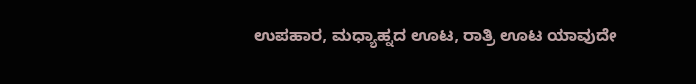ಉಪಹಾರ, ಮಧ್ಯಾಹ್ನದ ಊಟ, ರಾತ್ರಿ ಊಟ ಯಾವುದೇ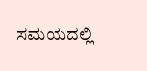ಸಮಯದಲ್ಲಿ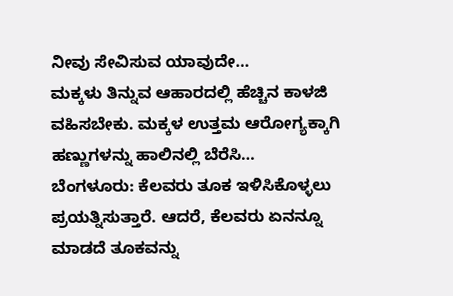ನೀವು ಸೇವಿಸುವ ಯಾವುದೇ…
ಮಕ್ಕಳು ತಿನ್ನುವ ಆಹಾರದಲ್ಲಿ ಹೆಚ್ಚಿನ ಕಾಳಜಿ ವಹಿಸಬೇಕು. ಮಕ್ಕಳ ಉತ್ತಮ ಆರೋಗ್ಯಕ್ಕಾಗಿ ಹಣ್ಣುಗಳನ್ನು ಹಾಲಿನಲ್ಲಿ ಬೆರೆಸಿ…
ಬೆಂಗಳೂರು: ಕೆಲವರು ತೂಕ ಇಳಿಸಿಕೊಳ್ಳಲು ಪ್ರಯತ್ನಿಸುತ್ತಾರೆ. ಆದರೆ, ಕೆಲವರು ಏನನ್ನೂ ಮಾಡದೆ ತೂಕವನ್ನು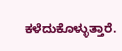ಕಳೆದುಕೊಳ್ಳುತ್ತಾರೆ.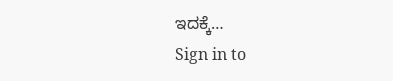ಇದಕ್ಕೆ…
Sign in to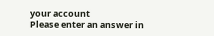your account
Please enter an answer in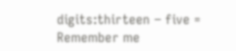digits:thirteen − five =
Remember me